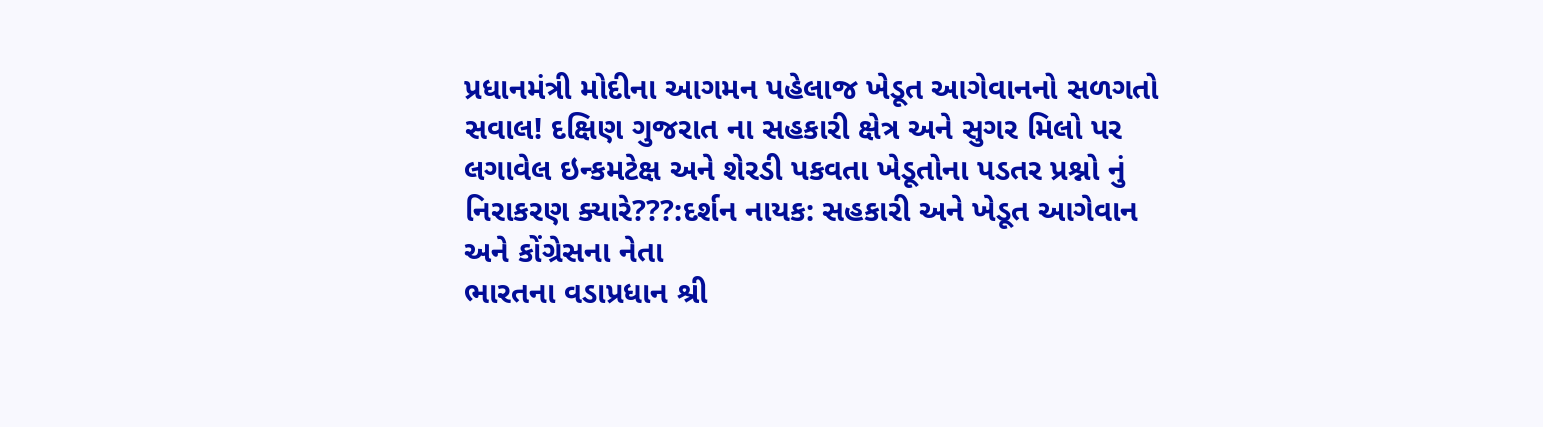પ્રધાનમંત્રી મોદીના આગમન પહેલાજ ખેડૂત આગેવાનનો સળગતો સવાલ! દક્ષિણ ગુજરાત ના સહકારી ક્ષેત્ર અને સુગર મિલો પર લગાવેલ ઇન્કમટેક્ષ અને શેરડી પકવતા ખેડૂતોના પડતર પ્રશ્નો નું નિરાકરણ ક્યારે???:દર્શન નાયક: સહકારી અને ખેડૂત આગેવાન અને કોંગ્રેસના નેતા
ભારતના વડાપ્રધાન શ્રી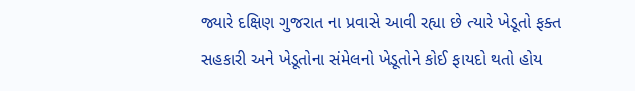જ્યારે દક્ષિણ ગુજરાત ના પ્રવાસે આવી રહ્યા છે ત્યારે ખેડૂતો ફક્ત સહકારી અને ખેડૂતોના સંમેલનો ખેડૂતોને કોઈ ફાયદો થતો હોય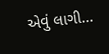એવું લાગી...